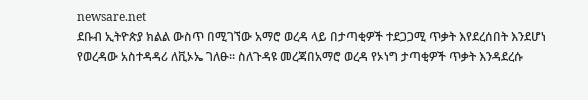newsare.net
ደቡብ ኢትዮጵያ ክልል ውስጥ በሚገኘው አማሮ ወረዳ ላይ በታጣቂዎች ተደጋጋሚ ጥቃት እየደረሰበት እንደሆነ የወረዳው አስተዳዳሪ ለቪኦኤ ገለፁ። ስለጉዳዩ መረጃበአማሮ ወረዳ የኦነግ ታጣቂዎች ጥቃት እንዳደረሱ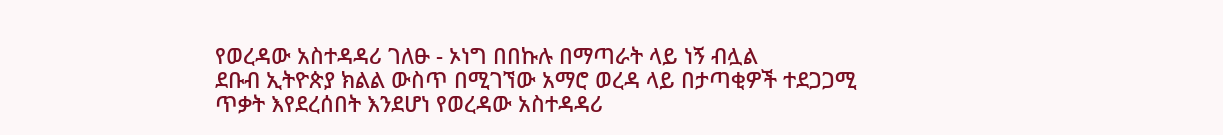የወረዳው አስተዳዳሪ ገለፁ - ኦነግ በበኩሉ በማጣራት ላይ ነኝ ብሏል
ደቡብ ኢትዮጵያ ክልል ውስጥ በሚገኘው አማሮ ወረዳ ላይ በታጣቂዎች ተደጋጋሚ ጥቃት እየደረሰበት እንደሆነ የወረዳው አስተዳዳሪ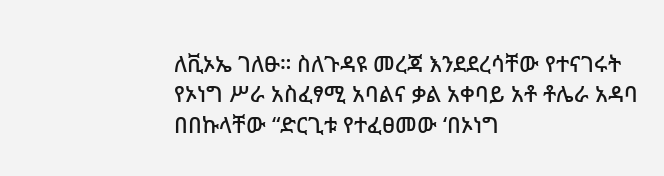ለቪኦኤ ገለፁ። ስለጉዳዩ መረጃ እንደደረሳቸው የተናገሩት የኦነግ ሥራ አስፈፃሚ አባልና ቃል አቀባይ አቶ ቶሌራ አዳባ በበኩላቸው “ድርጊቱ የተፈፀመው ‘በኦነግ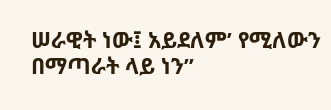ሠራዊት ነው፤ አይደለም’ የሚለውን በማጣራት ላይ ነን”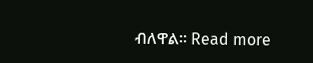ብለዋል። Read more